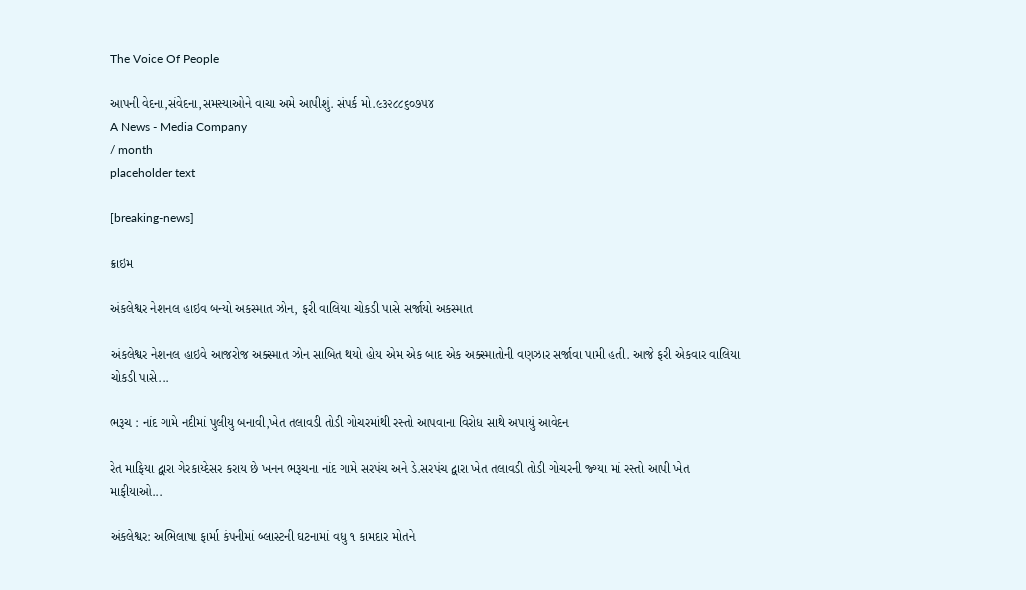The Voice Of People

આપની વેદના,સંવેદના,સમસ્યાઓને વાચા અમે આપીશું. સંપર્ક મો.૯૩૨૮૮૬૦૭૫૪
A News - Media Company
/ month
placeholder text

[breaking-news]

ક્રાઇમ

અંકલેશ્વર નેશનલ હાઇવ બન્યો અકસ્માત ઝોન, ફરી વાલિયા ચોકડી પાસે સર્જાયો અકસ્માત

અંકલેશ્વર નેશનલ હાઇવે આજરોજ અક્સ્માત ઝોન સાબિત થયો હોય એમ એક બાદ એક અક્સ્માતોની વણઝાર સર્જાવા પામી હતી. આજે ફરી એકવાર વાલિયા ચોકડી પાસે...

ભરૂચ : નાંદ ગામે નદીમાં પુલીયુ બનાવી,ખેત તલાવડી તોડી ગોચરમાંથી રસ્તો આપવાના વિરોધ સાથે અપાયું આવેદન

રેત માફિયા દ્વારા ગેરકાય્દેસર કરાય છે ખનન ભરૂચના નાંદ ગામે સરપંચ અને ડે.સરપંચ દ્વારા ખેત તલાવડી તોડી ગોચરની જ્ગ્યા માં રસ્તો આપી ખેત માફીયાઓ...

અંકલેશ્વર: અભિલાષા ફાર્મા કંપનીમાં બ્લાસ્ટની ઘટનામાં વધુ ૧ કામદાર મોતને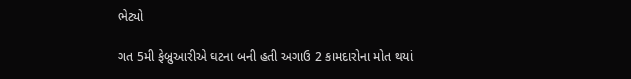ભેટ્યો

ગત 5મી ફેબ્રુઆરીએ ઘટના બની હતી અગાઉ 2 કામદારોના મોત થયાં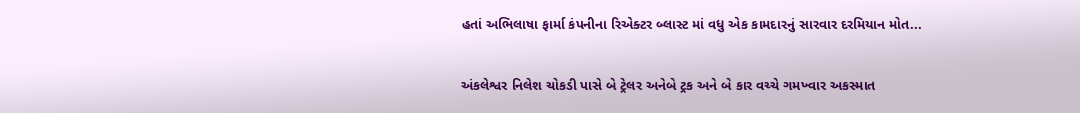હતાં અભિલાષા ફાર્મા કંપનીના રિએક્ટર બ્લાસ્ટ માં વધુ એક કામદારનું સારવાર દરમિયાન મોત...

અંકલેશ્વર નિલેશ ચોકડી પાસે બે ટ્રેલર અનેબે ટ્રક અને બે કાર વચ્ચે ગમખ્વાર અકસ્માત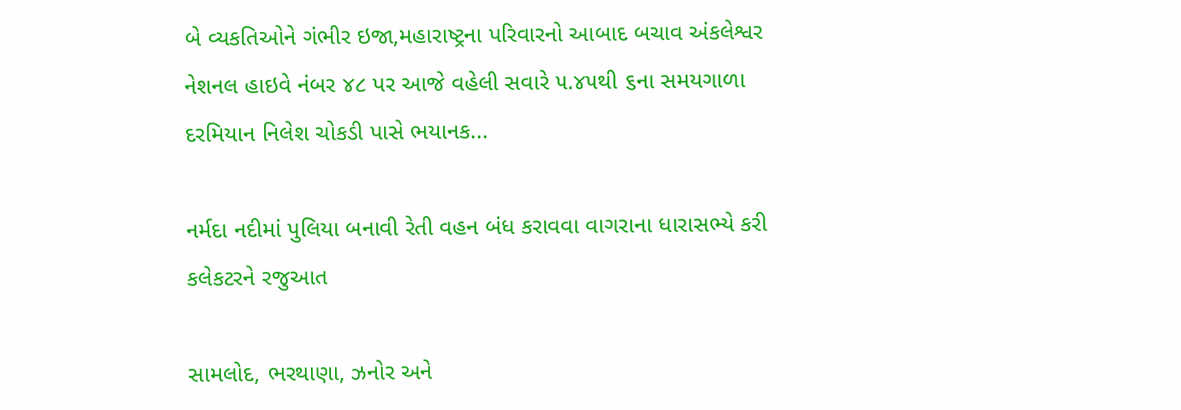બે વ્યકતિઓને ગંભીર ઇજા,મહારાષ્ટ્રના પરિવારનો આબાદ બચાવ અંકલેશ્વર નેશનલ હાઇવે નંબર ૪૮ પર આજે વહેલી સવારે ૫.૪૫થી ૬ના સમયગાળા દરમિયાન નિલેશ ચોકડી પાસે ભયાનક...

નર્મદા નદીમાં પુલિયા બનાવી રેતી વહન બંધ કરાવવા વાગરાના ધારાસભ્યે કરી કલેકટરને રજુઆત

સામલોદ, ભરથાણા, ઝનોર અને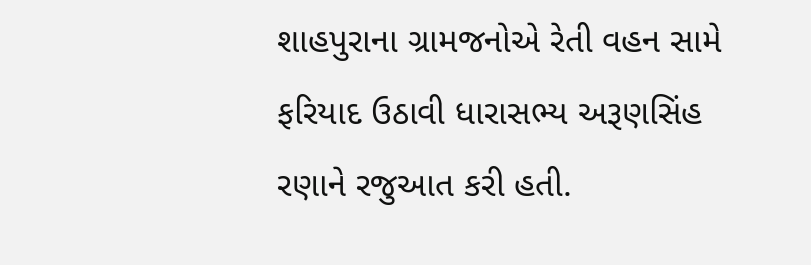શાહપુરાના ગ્રામજનોએ રેતી વહન સામે ફરિયાદ ઉઠાવી ધારાસભ્ય અરૂણસિંહ રણાને રજુઆત કરી હતી.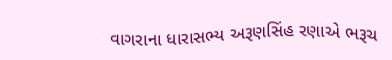વાગરાના ધારાસભ્ય અરૂણસિંહ રણાએ ભરૂચ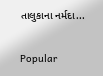તાલુકાના નર્મદા...

Popular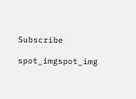Subscribe

spot_imgspot_img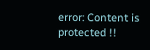error: Content is protected !!